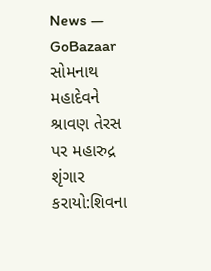News — GoBazaar
સોમનાથ મહાદેવને શ્રાવણ તેરસ પર મહારુદ્ર શૃંગાર કરાયો:શિવના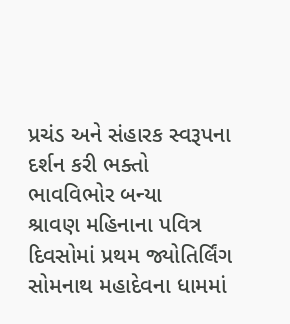પ્રચંડ અને સંહારક સ્વરૂપના દર્શન કરી ભક્તો ભાવવિભોર બન્યા
શ્રાવણ મહિનાના પવિત્ર દિવસોમાં પ્રથમ જ્યોતિર્લિંગ સોમનાથ મહાદેવના ધામમાં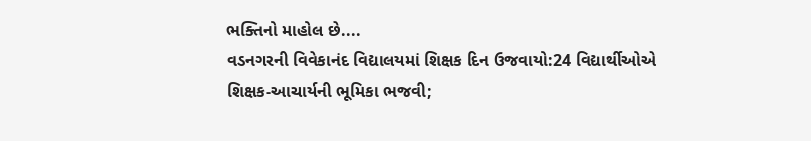ભક્તિનો માહોલ છે....
વડનગરની વિવેકાનંદ વિદ્યાલયમાં શિક્ષક દિન ઉજવાયો:24 વિદ્યાર્થીઓએ શિક્ષક-આચાર્યની ભૂમિકા ભજવી;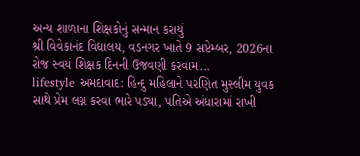અન્ય શાળાના શિક્ષકોનું સન્માન કરાયું
શ્રી વિવેકાનંદ વિદ્યાલય, વડનગર ખાતે 9 સપ્ટેમ્બર, 2026ના રોજ સ્વયં શિક્ષક દિનની ઉજવણી કરવામ...
lifestyle અમદાવાદ: હિન્દુ મહિલાને પરણિત મુસ્લીમ યુવક સાથે પ્રેમ લગ્ન કરવા ભારે પડ્યા, પતિએ અંધારામાં રાખી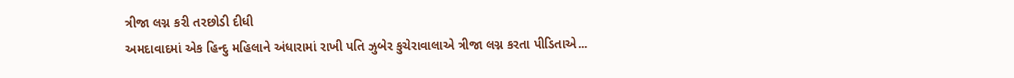ત્રીજા લગ્ન કરી તરછોડી દીધી
અમદાવાદમાં એક હિન્દુ મહિલાને અંધારામાં રાખી પતિ ઝુબેર કુચેરાવાલાએ ત્રીજા લગ્ન કરતા પીડિતાએ...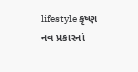lifestyle કૃષ્ણ નવ પ્રકારનાં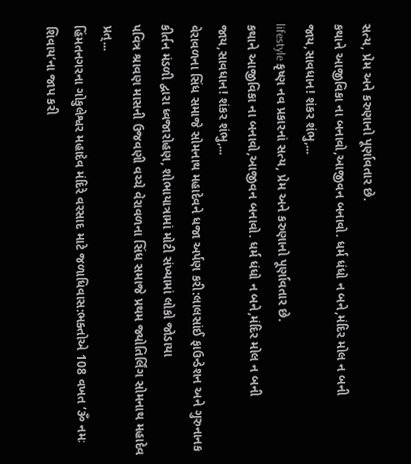સત્ય, પ્રેમ અને કરુણાનો પૂર્ણાવતાર છે.
કથાને આજીવિકા ના બનાવો,આજીવન બનાવો. ધર્મ ધંધો ન બને,મંદિર મોલ ન બની જાય,સાવધાન! શંકર શંભુ,...
lifestyle કૃષ્ણ નવ પ્રકારનાં સત્ય, પ્રેમ અને કરુણાનો પૂર્ણાવતાર છે.
કથાને આજીવિકા ના બનાવો,આજીવન બનાવો. ધર્મ ધંધો ન બને,મંદિર મોલ ન બની જાય,સાવધાન! શંકર શંભુ,...
વેરાવળના સિંધ સમાજે સોમનાથ મહાદેવને ધજા અર્પણ કરી:લાલસાંઈ ફાઉન્ડેશન અને ગુરુનાનક કીર્તન મંડળી દ્વારા ધ્વજારોહણ, શોભાયાત્રામાં મોટી સંખ્યામાં લોકો જોડાયા
પવિત્ર શ્રાવણ માસની ઉજવણી વચ્ચે વેરાવળના સિંધ સમાજે પ્રથમ જ્યોતિર્લિંગ સોમનાથ મહાદેવ પ્રત્...
હિંમતનગરના ગોકુલેશ્વર મહાદેવ મંદિરે વરસાદ માટે જળાધિવાસ:ભક્તોએ 108 વખત ‘ૐ નમઃ શિવાય’ના જાપ કરી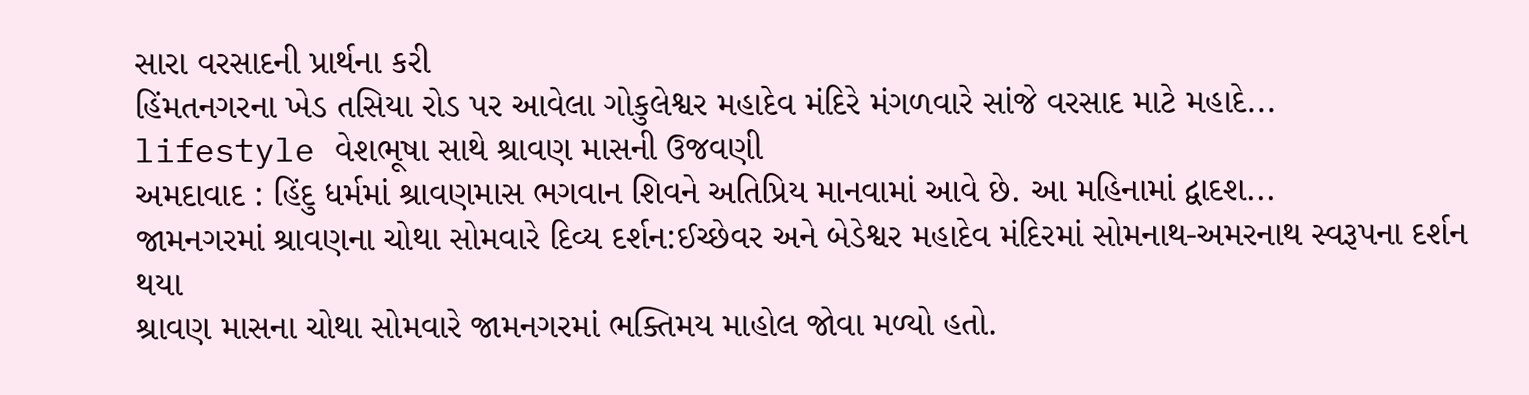સારા વરસાદની પ્રાર્થના કરી
હિંમતનગરના ખેડ તસિયા રોડ પર આવેલા ગોકુલેશ્વર મહાદેવ મંદિરે મંગળવારે સાંજે વરસાદ માટે મહાદે...
lifestyle વેશભૂષા સાથે શ્રાવણ માસની ઉજવણી
અમદાવાદ : હિંદુ ધર્મમાં શ્રાવણમાસ ભગવાન શિવને અતિપ્રિય માનવામાં આવે છે. આ મહિનામાં દ્વાદશ...
જામનગરમાં શ્રાવણના ચોથા સોમવારે દિવ્ય દર્શન:ઈચ્છેવર અને બેડેશ્વર મહાદેવ મંદિરમાં સોમનાથ-અમરનાથ સ્વરૂપના દર્શન થયા
શ્રાવણ માસના ચોથા સોમવારે જામનગરમાં ભક્તિમય માહોલ જોવા મળ્યો હતો.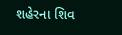શહેરના શિવ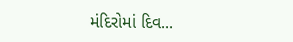મંદિરોમાં દિવ...